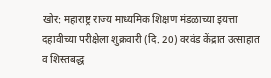खोर: महाराष्ट्र राज्य माध्यमिक शिक्षण मंडळाच्या इयत्ता दहावीच्या परीक्षेला शुक्रवारी (दि. 20) वरवंड केंद्रात उत्साहात व शिस्तबद्ध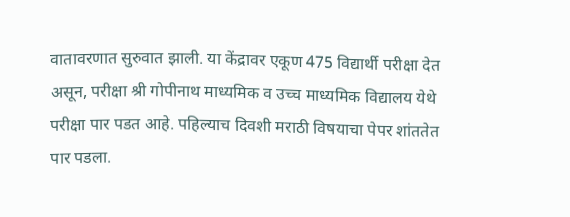वातावरणात सुरुवात झाली. या केंद्रावर एकूण 475 विद्यार्थी परीक्षा देत असून, परीक्षा श्री गोपीनाथ माध्यमिक व उच्च माध्यमिक विद्यालय येथे परीक्षा पार पडत आहे. पहिल्याच दिवशी मराठी विषयाचा पेपर शांततेत पार पडला.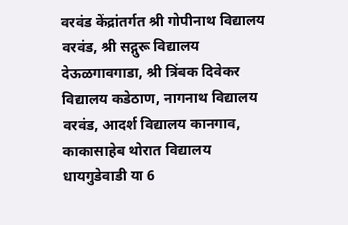वरवंड केंद्रांतर्गत श्री गोपीनाथ विद्यालय वरवंड, श्री सद्गुरू विद्यालय देऊळगावगाडा, श्री त्रिंबक दिवेकर विद्यालय कडेठाण, नागनाथ विद्यालय वरवंड, आदर्श विद्यालय कानगाव, काकासाहेब थोरात विद्यालय धायगुडेवाडी या 6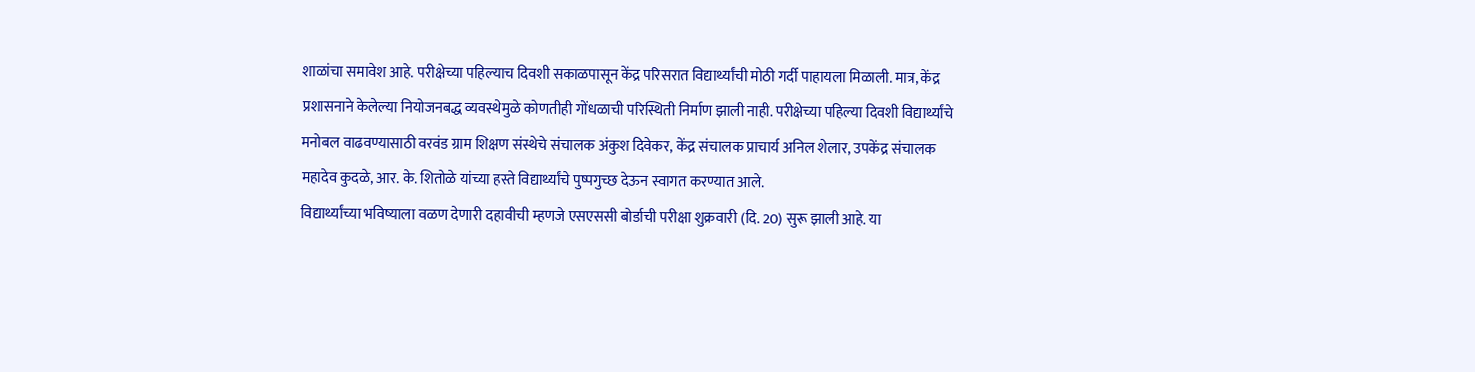शाळांचा समावेश आहे. परीक्षेच्या पहिल्याच दिवशी सकाळपासून केंद्र परिसरात विद्यार्थ्यांची मोठी गर्दी पाहायला मिळाली. मात्र, केंद्र प्रशासनाने केलेल्या नियोजनबद्ध व्यवस्थेमुळे कोणतीही गोंधळाची परिस्थिती निर्माण झाली नाही. परीक्षेच्या पहिल्या दिवशी विद्यार्थ्यांचे मनोबल वाढवण्यासाठी वरवंड ग्राम शिक्षण संस्थेचे संचालक अंकुश दिवेकर, केंद्र संचालक प्राचार्य अनिल शेलार, उपकेंद्र संचालक महादेव कुदळे, आर. के. शितोळे यांच्या हस्ते विद्यार्थ्यांचे पुष्पगुच्छ देऊन स्वागत करण्यात आले.
विद्यार्थ्यांच्या भविष्याला वळण देणारी दहावीची म्हणजे एसएससी बोर्डाची परीक्षा शुक्रवारी (दि. 20) सुरू झाली आहे. या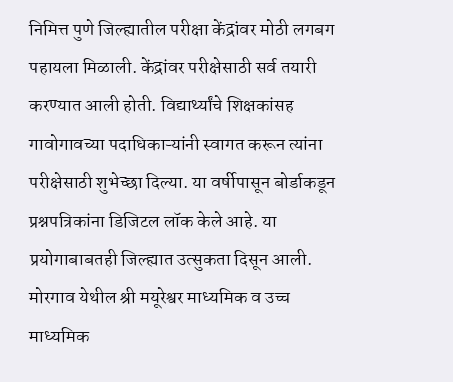निमित्त पुणे जिल्ह्यातील परीक्षा केंद्रांवर मोठी लगबग पहायला मिळाली. केंद्रांवर परीक्षेसाठी सर्व तयारी करण्यात आली होती. विद्यार्थ्यांचे शिक्षकांसह गावोगावच्या पदाधिकाऱ्यांनी स्वागत करून त्यांना परीक्षेसाठी शुभेच्छा दिल्या. या वर्षीपासून बोर्डाकडून प्रश्नपत्रिकांना डिजिटल लॉक केले आहे. या प्रयोगाबाबतही जिल्ह्यात उत्सुकता दिसून आली.
मोरगाव येथील श्री मयूरेश्वर माध्यमिक व उच्च माध्यमिक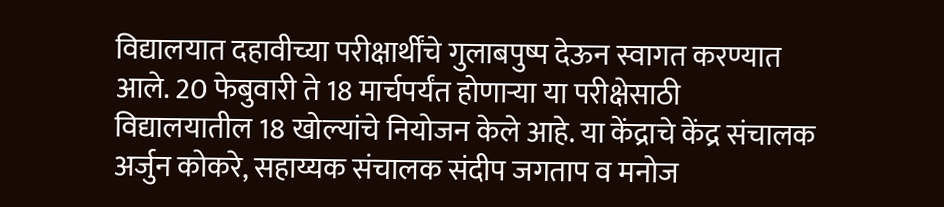विद्यालयात दहावीच्या परीक्षार्थींचे गुलाबपुष्प देऊन स्वागत करण्यात आले. 20 फेबुवारी ते 18 मार्चपर्यंत होणाऱ्या या परीक्षेसाठी विद्यालयातील 18 खोल्यांचे नियोजन केले आहे. या केंद्राचे केंद्र संचालक अर्जुन कोकरे, सहाय्यक संचालक संदीप जगताप व मनोज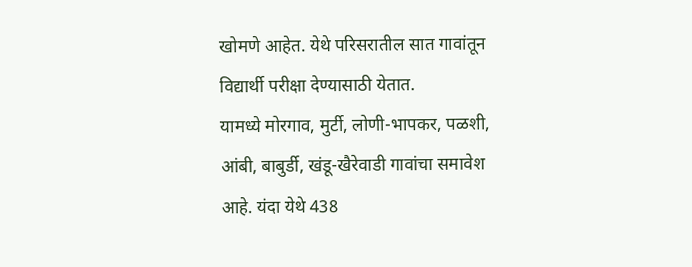खोमणे आहेत. येथे परिसरातील सात गावांतून विद्यार्थी परीक्षा देण्यासाठी येतात.
यामध्ये मोरगाव, मुर्टी, लोणी-भापकर, पळशी, आंबी, बाबुर्डी, खंडू-खैरेवाडी गावांचा समावेश आहे. यंदा येथे 438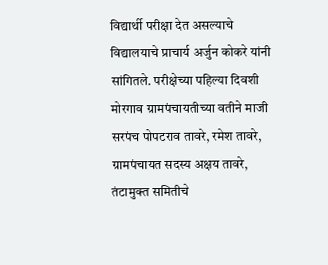विद्यार्थी परीक्षा देत असल्याचे विद्यालयाचे प्राचार्य अर्जुन कोकरे यांनी सांगितले. परीक्षेच्या पहिल्या दिवशी मोरगाव ग्रामपंचायतीच्या वतीने माजी सरपंच पोपटराव तावरे, रमेश तावरे, ग्रामपंचायत सदस्य अक्षय तावरे, तंटामुक्त समितीचे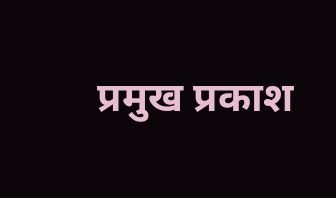प्रमुख प्रकाश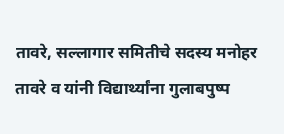तावरे, सल्लागार समितीचे सदस्य मनोहर तावरे व यांनी विद्यार्थ्यांना गुलाबपुष्प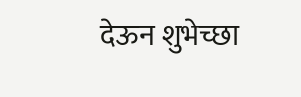देऊन शुभेच्छा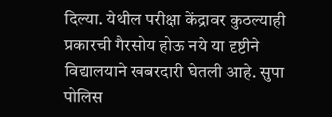दिल्या. येथील परीक्षा केंद्रावर कुठल्याही प्रकारची गैरसोय होऊ नये या दृष्टीने विद्यालयाने खबरदारी घेतली आहे. सुपा पोलिस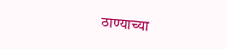ठाण्याच्या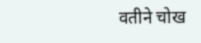वतीने चोख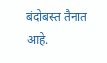बंदोबस्त तैनात आहे.